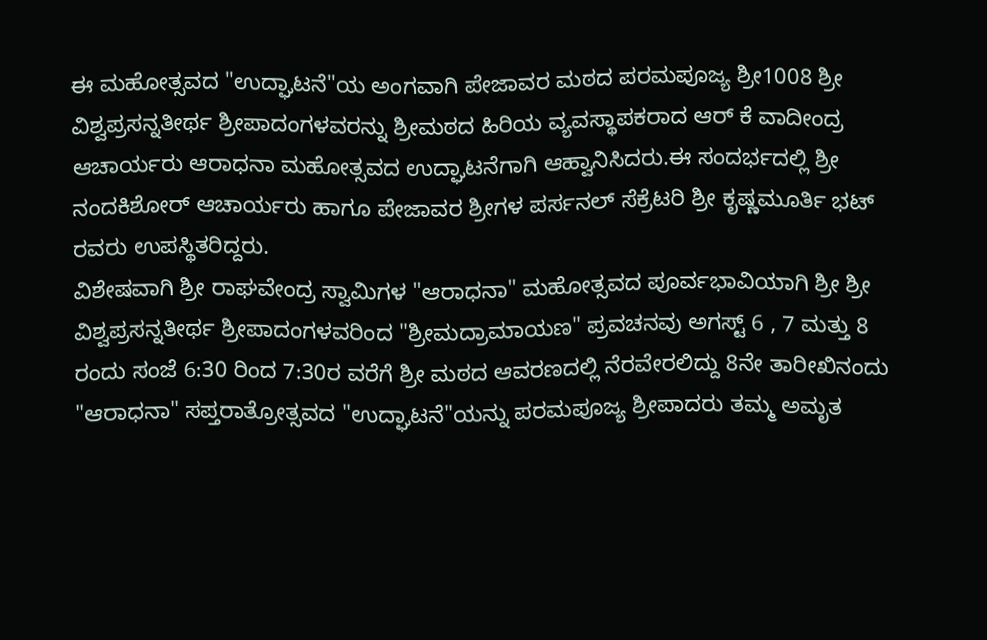ಈ ಮಹೋತ್ಸವದ "ಉದ್ಘಾಟನೆ"ಯ ಅಂಗವಾಗಿ ಪೇಜಾವರ ಮಠದ ಪರಮಪೂಜ್ಯ ಶ್ರೀ1008 ಶ್ರೀ ವಿಶ್ವಪ್ರಸನ್ನತೀರ್ಥ ಶ್ರೀಪಾದಂಗಳವರನ್ನು ಶ್ರೀಮಠದ ಹಿರಿಯ ವ್ಯವಸ್ಥಾಪಕರಾದ ಆರ್ ಕೆ ವಾದೀಂದ್ರ ಆಚಾರ್ಯರು ಆರಾಧನಾ ಮಹೋತ್ಸವದ ಉದ್ಘಾಟನೆಗಾಗಿ ಆಹ್ವಾನಿಸಿದರು.ಈ ಸಂದರ್ಭದಲ್ಲಿ ಶ್ರೀ ನಂದಕಿಶೋರ್ ಆಚಾರ್ಯರು ಹಾಗೂ ಪೇಜಾವರ ಶ್ರೀಗಳ ಪರ್ಸನಲ್ ಸೆಕ್ರೆಟರಿ ಶ್ರೀ ಕೃಷ್ಣಮೂರ್ತಿ ಭಟ್ ರವರು ಉಪಸ್ಥಿತರಿದ್ದರು.
ವಿಶೇಷವಾಗಿ ಶ್ರೀ ರಾಘವೇಂದ್ರ ಸ್ವಾಮಿಗಳ "ಆರಾಧನಾ" ಮಹೋತ್ಸವದ ಪೂರ್ವಭಾವಿಯಾಗಿ ಶ್ರೀ ಶ್ರೀ ವಿಶ್ವಪ್ರಸನ್ನತೀರ್ಥ ಶ್ರೀಪಾದಂಗಳವರಿಂದ "ಶ್ರೀಮದ್ರಾಮಾಯಣ" ಪ್ರವಚನವು ಅಗಸ್ಟ್ 6 , 7 ಮತ್ತು 8 ರಂದು ಸಂಜೆ 6:30 ರಿಂದ 7:30ರ ವರೆಗೆ ಶ್ರೀ ಮಠದ ಆವರಣದಲ್ಲಿ ನೆರವೇರಲಿದ್ದು 8ನೇ ತಾರೀಖಿನಂದು "ಆರಾಧನಾ" ಸಪ್ತರಾತ್ರೋತ್ಸವದ "ಉದ್ಘಾಟನೆ"ಯನ್ನು ಪರಮಪೂಜ್ಯ ಶ್ರೀಪಾದರು ತಮ್ಮ ಅಮೃತ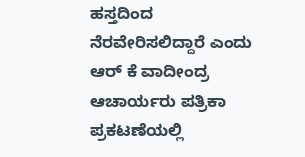ಹಸ್ತದಿಂದ ನೆರವೇರಿಸಲಿದ್ದಾರೆ ಎಂದು ಆರ್ ಕೆ ವಾದೀಂದ್ರ ಆಚಾರ್ಯರು ಪತ್ರಿಕಾ ಪ್ರಕಟಣೆಯಲ್ಲಿ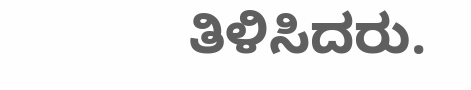ತಿಳಿಸಿದರು.